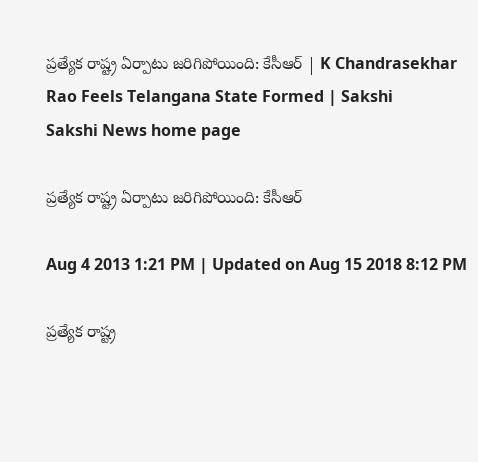ప్రత్యేక రాష్ట్ర ఏర్పాటు జరిగిపోయింది: కేసీఆర్ | K Chandrasekhar Rao Feels Telangana State Formed | Sakshi
Sakshi News home page

ప్రత్యేక రాష్ట్ర ఏర్పాటు జరిగిపోయింది: కేసీఆర్

Aug 4 2013 1:21 PM | Updated on Aug 15 2018 8:12 PM

ప్రత్యేక రాష్ట్ర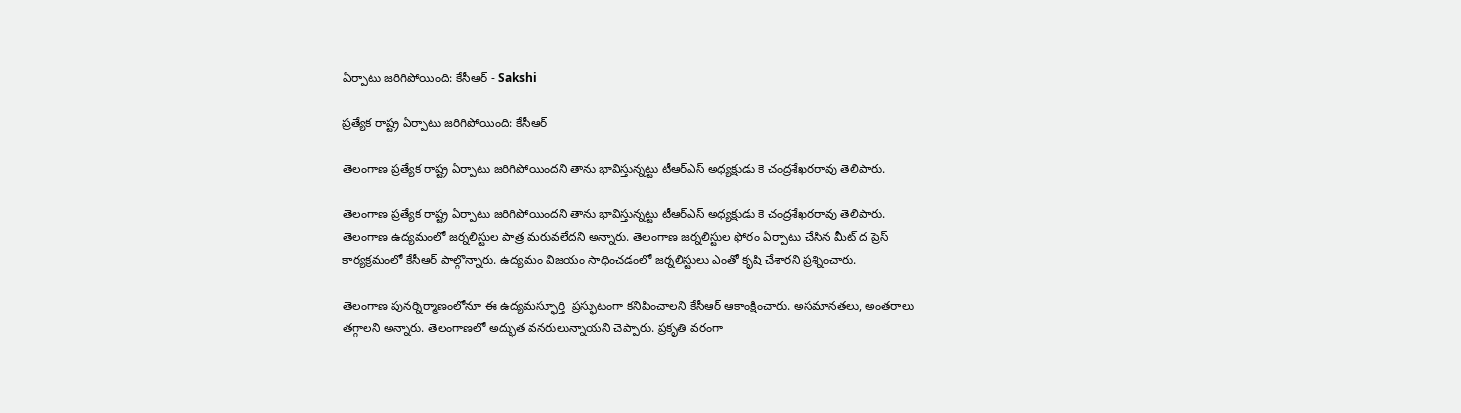ఏర్పాటు జరిగిపోయింది: కేసీఆర్ - Sakshi

ప్రత్యేక రాష్ట్ర ఏర్పాటు జరిగిపోయింది: కేసీఆర్

తెలంగాణ ప్రత్యేక రాష్ట్ర ఏర్పాటు జరిగిపోయిందని తాను భావిస్తున్నట్టు టీఆర్ఎస్ అధ్యక్షుడు కె చంద్రశేఖరరావు తెలిపారు.

తెలంగాణ ప్రత్యేక రాష్ట్ర ఏర్పాటు జరిగిపోయిందని తాను భావిస్తున్నట్టు టీఆర్ఎస్ అధ్యక్షుడు కె చంద్రశేఖరరావు తెలిపారు.  తెలంగాణ ఉద్యమంలో జర్నలిస్టుల పాత్ర మరువలేదని అన్నారు. తెలంగాణ జర్నలిస్టుల ఫోరం ఏర్పాటు చేసిన మీట్ ద ప్రెస్ కార్యక్రమంలో కేసీఆర్ పాల్గొన్నారు. ఉద్యమం విజయం సాధించడంలో జర్నలిస్టులు ఎంతో కృషి చేశారని ప్రశ్నించారు.

తెలంగాణ పునర్నిర్మాణంలోనూ ఈ ఉద్యమస్ఫూర్తి  ప్రస్ఫుటంగా కనిపించాలని కేసీఆర్ ఆకాంక్షించారు. అసమానతలు, అంతరాలు తగ్గాలని అన్నారు. తెలంగాణలో అద్భుత వనరులున్నాయని చెప్పారు. ప్రకృతి వరంగా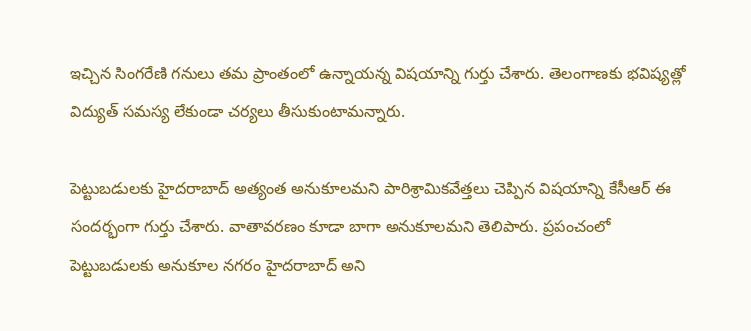ఇచ్చిన సింగరేణి గనులు తమ ప్రాంతంలో ఉన్నాయన్న విషయాన్ని గుర్తు చేశారు. తెలంగాణకు భవిష్యత్లో విద్యుత్ సమస్య లేకుండా చర్యలు తీసుకుంటామన్నారు.

పెట్టుబడులకు హైదరాబాద్ అత్యంత అనుకూలమని పారిశ్రామికవేత్తలు చెప్పిన విషయాన్ని కేసీఆర్ ఈ సందర్భంగా గుర్తు చేశారు. వాతావరణం కూడా బాగా అనుకూలమని తెలిపారు. ప్రపంచంలో పెట్టుబడులకు అనుకూల నగరం హైదరాబాద్ అని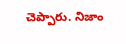చెప్పారు. నిజాం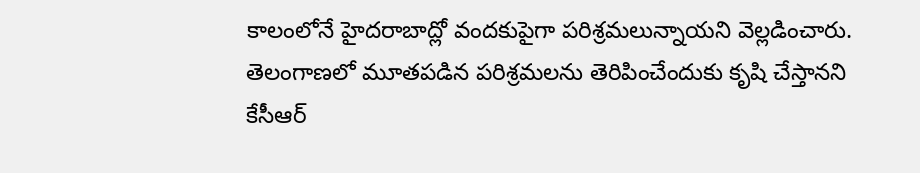కాలంలోనే హైదరాబాద్లో వందకుపైగా పరిశ్రమలున్నాయని వెల్లడించారు. తెలంగాణలో మూతపడిన పరిశ్రమలను తెరిపించేందుకు కృషి చేస్తానని కేసీఆర్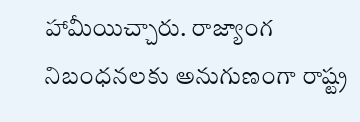హామీయిచ్చారు. రాజ్యాంగ నిబంధనలకు అనుగుణంగా రాష్ట్ర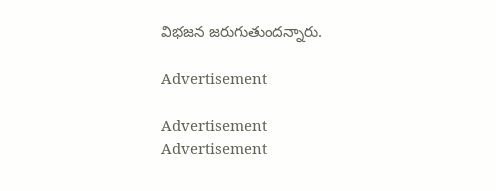విభజన జరుగుతుందన్నారు.

Advertisement

Advertisement
Advertisement